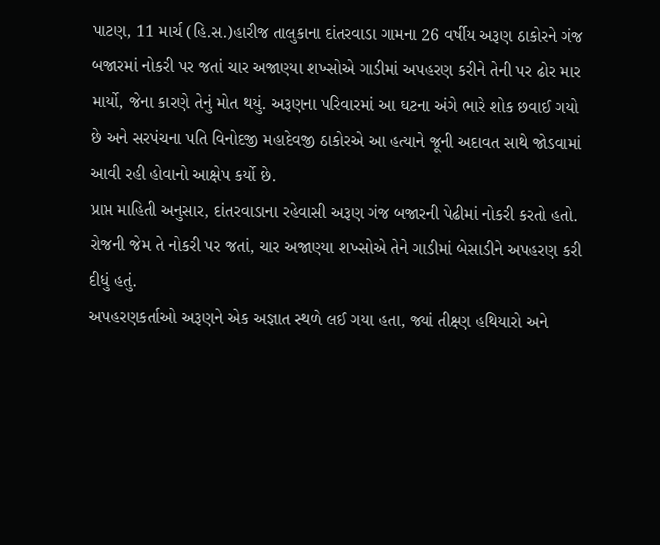પાટણ, 11 માર્ચ (હિ.સ.)હારીજ તાલુકાના દાંતરવાડા ગામના 26 વર્ષીય અરૂણ ઠાકોરને ગંજ બજારમાં નોકરી પર જતાં ચાર અજાણ્યા શખ્સોએ ગાડીમાં અપહરણ કરીને તેની પર ઢોર માર માર્યો, જેના કારણે તેનું મોત થયું. અરૂણના પરિવારમાં આ ઘટના અંગે ભારે શોક છવાઈ ગયો છે અને સરપંચના પતિ વિનોદજી મહાદેવજી ઠાકોરએ આ હત્યાને જૂની અદાવત સાથે જોડવામાં આવી રહી હોવાનો આક્ષેપ કર્યો છે.
પ્રાપ્ત માહિતી અનુસાર, દાંતરવાડાના રહેવાસી અરૂણ ગંજ બજારની પેઢીમાં નોકરી કરતો હતો. રોજની જેમ તે નોકરી પર જતાં, ચાર અજાણ્યા શખ્સોએ તેને ગાડીમાં બેસાડીને અપહરણ કરી દીધું હતું.
અપહરણકર્તાઓ અરૂણને એક અજ્ઞાત સ્થળે લઈ ગયા હતા, જ્યાં તીક્ષ્ણ હથિયારો અને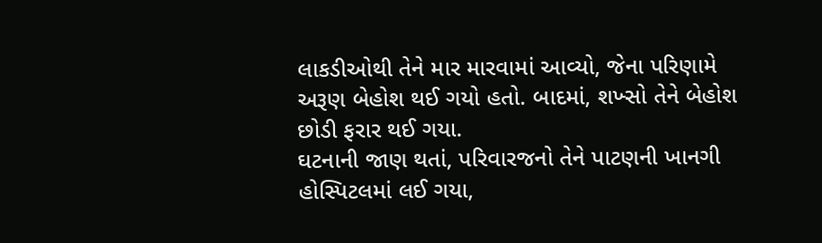લાકડીઓથી તેને માર મારવામાં આવ્યો, જેના પરિણામે અરૂણ બેહોશ થઈ ગયો હતો. બાદમાં, શખ્સો તેને બેહોશ છોડી ફરાર થઈ ગયા.
ઘટનાની જાણ થતાં, પરિવારજનો તેને પાટણની ખાનગી હોસ્પિટલમાં લઈ ગયા,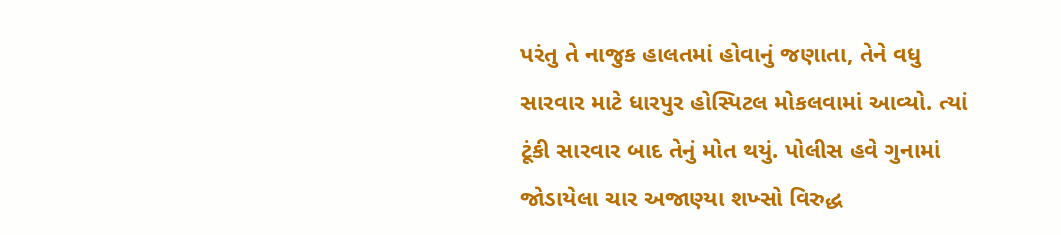પરંતુ તે નાજુક હાલતમાં હોવાનું જણાતા, તેને વધુ સારવાર માટે ધારપુર હોસ્પિટલ મોકલવામાં આવ્યો. ત્યાં ટૂંકી સારવાર બાદ તેનું મોત થયું. પોલીસ હવે ગુનામાં જોડાયેલા ચાર અજાણ્યા શખ્સો વિરુદ્ધ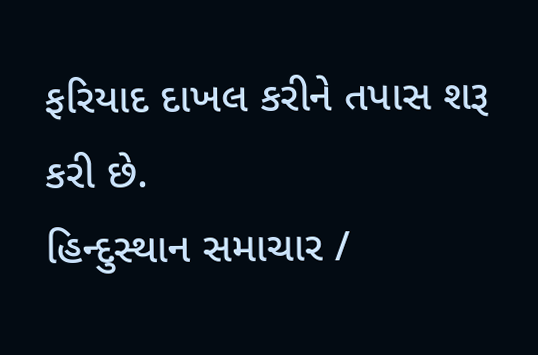ફરિયાદ દાખલ કરીને તપાસ શરૂ કરી છે.
હિન્દુસ્થાન સમાચાર /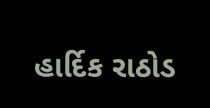હાર્દિક રાઠોડ